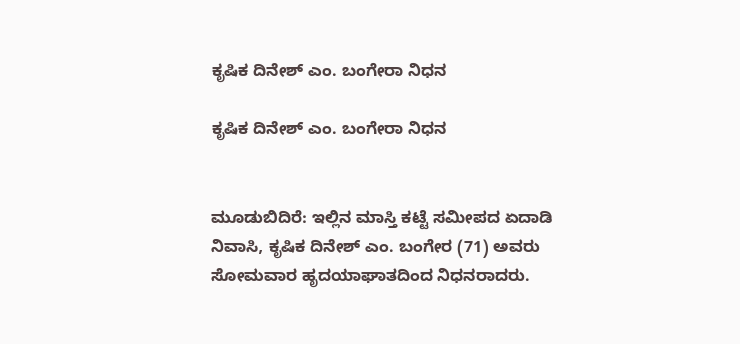ಕೃಷಿಕ ದಿನೇಶ್ ಎಂ. ಬಂಗೇರಾ ನಿಧನ

ಕೃಷಿಕ ದಿನೇಶ್ ಎಂ. ಬಂಗೇರಾ ನಿಧನ


ಮೂಡುಬಿದಿರೆ: ಇಲ್ಲಿನ ಮಾಸ್ತಿ ಕಟ್ಟೆ ಸಮೀಪದ ಏದಾಡಿ ನಿವಾಸಿ, ಕೃಷಿಕ ದಿನೇಶ್ ಎಂ. ಬಂಗೇರ (71) ಅವರು ಸೋಮವಾರ ಹೃದಯಾಘಾತದಿಂದ ನಿಧನರಾದರು.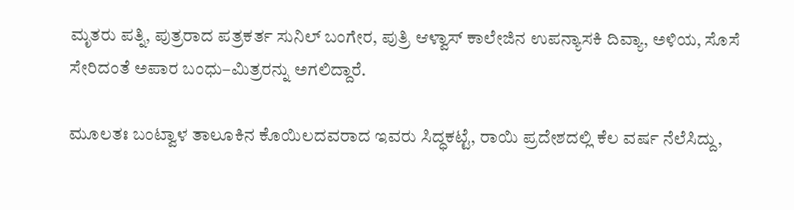ಮೃತರು ಪತ್ನಿ, ಪುತ್ರರಾದ ಪತ್ರಕರ್ತ ಸುನಿಲ್ ಬಂಗೇರ, ಪುತ್ರಿ ಆಳ್ವಾಸ್ ಕಾಲೇಜಿನ ಉಪನ್ಯಾಸಕಿ ದಿವ್ಯಾ, ಅಳಿಯ, ಸೊಸೆ ಸೇರಿದಂತೆ ಅಪಾರ ಬಂಧು–ಮಿತ್ರರನ್ನು ಅಗಲಿದ್ದಾರೆ.

ಮೂಲತಃ ಬಂಟ್ವಾಳ ತಾಲೂಕಿನ ಕೊಯಿಲದವರಾದ ಇವರು ಸಿದ್ಧಕಟ್ಟೆ, ರಾಯಿ ಪ್ರದೇಶದಲ್ಲಿ ಕೆಲ ವರ್ಷ ನೆಲೆಸಿದ್ದು,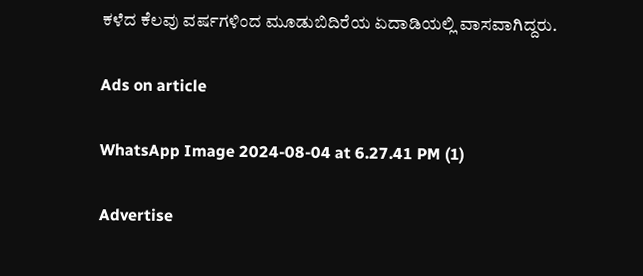ಕಳೆದ ಕೆಲವು ವರ್ಷಗಳಿಂದ ಮೂಡುಬಿದಿರೆಯ ಏದಾಡಿಯಲ್ಲಿ ವಾಸವಾಗಿದ್ದರು.

Ads on article

WhatsApp Image 2024-08-04 at 6.27.41 PM (1)

Advertise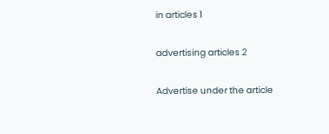in articles 1

advertising articles 2

Advertise under the article